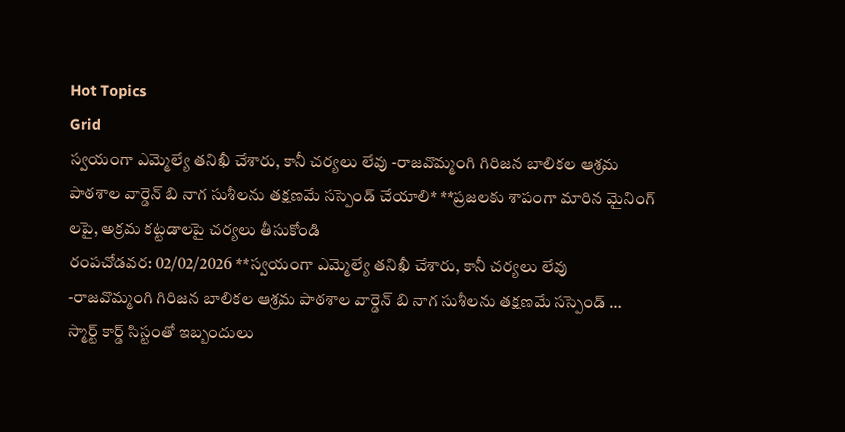Hot Topics
Grid
స్వయంగా ఎమ్మెల్యే తనిఖీ చేశారు, కానీ చర్యలు లేవు -రాజవొమ్మంగి గిరిజన బాలికల ఆశ్రమ పాఠశాల వార్డెన్ బి నాగ సుశీలను తక్షణమే సస్పెండ్ చేయాలి* **ప్రజలకు శాపంగా మారిన మైనింగ్ లపై, అక్రమ కట్టడాలపై చర్యలు తీసుకోండి
రంపచోడవర: 02/02/2026 **స్వయంగా ఎమ్మెల్యే తనిఖీ చేశారు, కానీ చర్యలు లేవు -రాజవొమ్మంగి గిరిజన బాలికల ఆశ్రమ పాఠశాల వార్డెన్ బి నాగ సుశీలను తక్షణమే సస్పెండ్ …
స్మార్ట్ కార్డ్ సిస్టంతో ఇబ్బందులు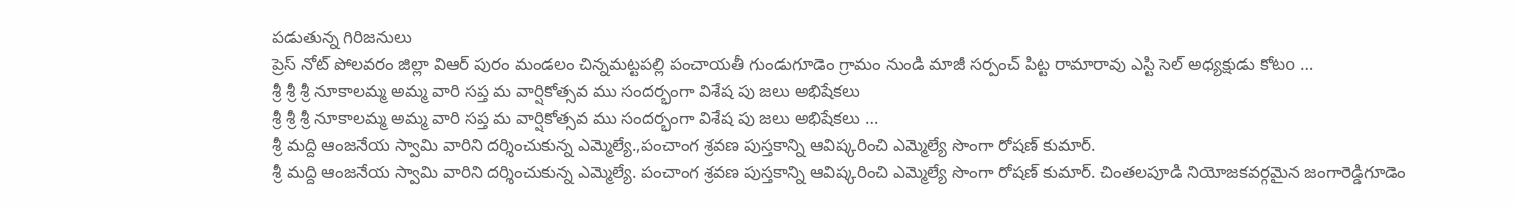పడుతున్న గిరిజనులు
ప్రెస్ నోట్ పోలవరం జిల్లా విఆర్ పురం మండలం చిన్నమట్టపల్లి పంచాయతీ గుండుగూడెం గ్రామం నుండి మాజీ సర్పంచ్ పిట్ట రామారావు ఎస్టి సెల్ అధ్యక్షుడు కోటo …
శ్రీ శ్రీ శ్రీ నూకాలమ్మ అమ్మ వారి సప్త మ వార్షికోత్సవ ము సందర్భంగా విశేష పు జలు అభిషేకలు
శ్రీ శ్రీ శ్రీ నూకాలమ్మ అమ్మ వారి సప్త మ వార్షికోత్సవ ము సందర్భంగా విశేష పు జలు అభిషేకలు …
శ్రీ మద్ది ఆంజనేయ స్వామి వారిని దర్శించుకున్న ఎమ్మెల్యే.,పంచాంగ శ్రవణ పుస్తకాన్ని ఆవిష్కరించి ఎమ్మెల్యే సొంగా రోషణ్ కుమార్.
శ్రీ మద్ది ఆంజనేయ స్వామి వారిని దర్శించుకున్న ఎమ్మెల్యే. పంచాంగ శ్రవణ పుస్తకాన్ని ఆవిష్కరించి ఎమ్మెల్యే సొంగా రోషణ్ కుమార్. చింతలపూడి నియోజకవర్గమైన జంగారెడ్డిగూడెం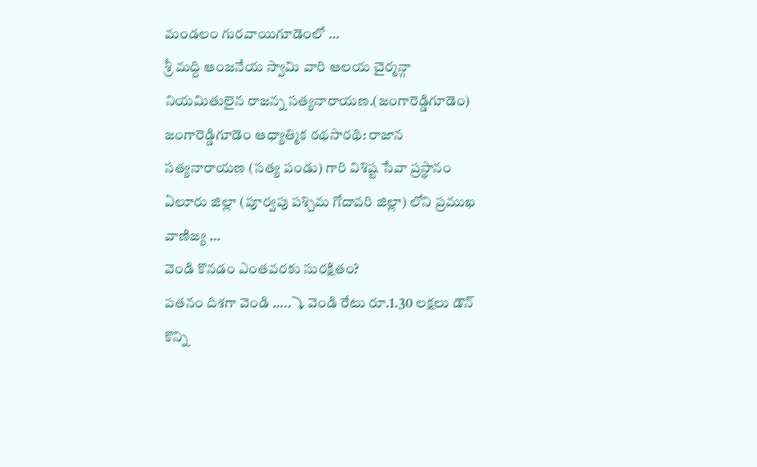మండలం గురవాయిగూడెంలో …
శ్రీ మద్ది ఆంజనేయ స్వామి వారి ఆలయ చైర్మన్గా నియమితులైన రాజన్న సత్యనారాయణ.(జంగారెడ్డిగూడెం)
జంగారెడ్డిగూడెం ఆధ్యాత్మిక రథసారథి: రాజాన సత్యనారాయణ (సత్య పండు) గారి విశిష్ట సేవా ప్రస్థానం ఏలూరు జిల్లా (పూర్వపు పశ్చిమ గోదావరి జిల్లా) లోని ప్రముఖ వాణిజ్య …
వెండి కొనడం ఎంతవరకు సురక్షితం?
పతనం దిశగా వెండి …..⤵ వెండి రేటు రూ.1.30 లక్షలు డౌన్ కొన్ని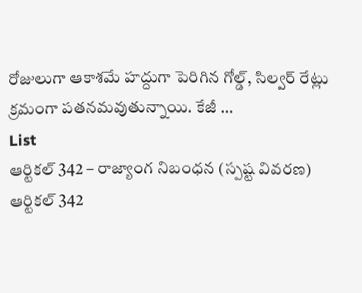రోజులుగా ఆకాశమే హద్దుగా పెరిగిన గోల్డ్, సిల్వర్ రేట్లు క్రమంగా పతనమవుతున్నాయి. కేజీ …
List
ఆర్టికల్ 342 – రాజ్యాంగ నిబంధన (స్పష్ట వివరణ)
ఆర్టికల్ 342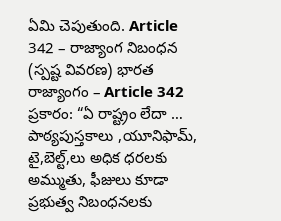ఏమి చెపుతుంది. Article 342 – రాజ్యాంగ నిబంధన (స్పష్ట వివరణ) భారత రాజ్యాంగం – Article 342 ప్రకారం: “ఏ రాష్ట్రం లేదా …
పాఠ్యపుస్తకాలు ,యూనిఫామ్, టై,బెల్ట్,లు అధిక ధరలకు అమ్ముతు, ఫీజులు కూడా ప్రభుత్వ నిబంధనలకు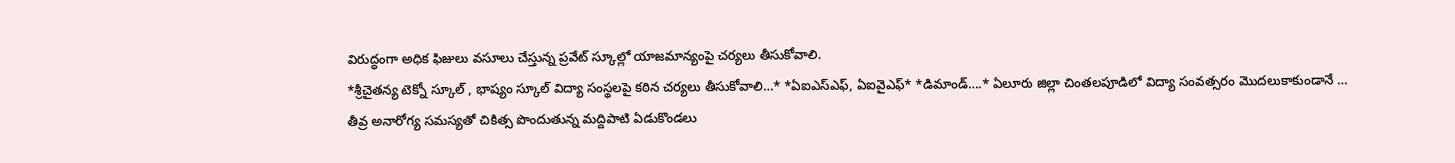విరుద్ధంగా అధిక ఫిజులు వసూలు చేస్తున్న ప్రవేట్ స్కూల్లో యాజమాన్యంపై చర్యలు తీసుకోవాలి.
*శ్రీచైతన్య టెక్నో స్కూల్ , భాష్యం స్కూల్ విద్యా సంస్థలపై కఠిన చర్యలు తీసుకోవాలి…* *ఏఐఎస్ఎఫ్, ఏఐవైఎఫ్* *డిమాండ్….* ఏలూరు జిల్లా చింతలపూడిలో విద్యా సంవత్సరం మొదలుకాకుండానే …
తీవ్ర అనారోగ్య సమస్యతో చికిత్స పొందుతున్న మద్దిపాటి ఏడుకొండలు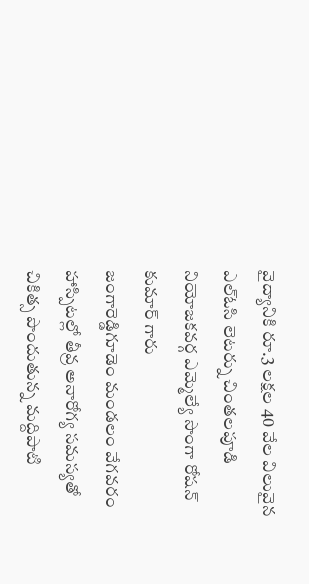వైద్యానికి రూ.3 లక్షల 40 వేల విలువైన ఎల్ఓసి లెటర్ను చింతలపూడి నియోజకవర్గ ఎమ్మెల్యే సొంగా రోషన్ కుమార్ గారు
జంగారెడ్డిగూడెం మండలం వేగవరం హాస్పిటల్లో తీవ్ర అనారోగ్య సమస్యతో చికిత్స పొందుతున్న మద్దిపాటి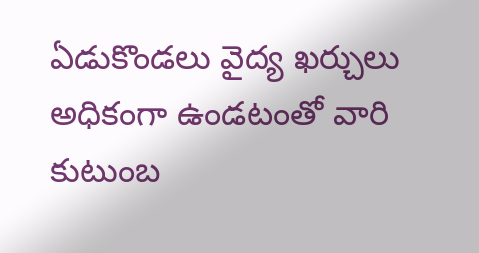ఏడుకొండలు వైద్య ఖర్చులు అధికంగా ఉండటంతో వారి కుటుంబ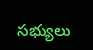సభ్యులు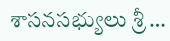శాసనసభ్యులు శ్రీ …